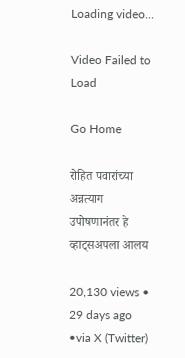Loading video...

Video Failed to Load

Go Home

रोहित पवारांच्या अन्नत्याग उपोषणानंतर हे व्हाट्सअपला आलय

20,130 views • 29 days ago •via X (Twitter)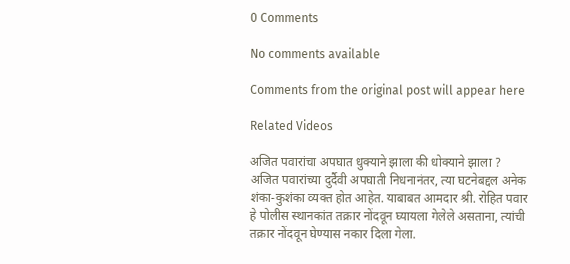0 Comments

No comments available

Comments from the original post will appear here

Related Videos

अजित पवारांचा अपघात धुक्याने झाला की धोक्याने झाला ? अजित पवारांच्या दुर्दैवी अपघाती निधनानंतर, त्या घटनेबद्दल अनेक शंका-कुशंका व्यक्त होत आहेत. याबाबत आमदार श्री. रोहित पवार हे पोलीस स्थानकांत तक्रार नोंदवून घ्यायला गेलेले असताना, त्यांची तक्रार नोंदवून घेण्यास नकार दिला गेला.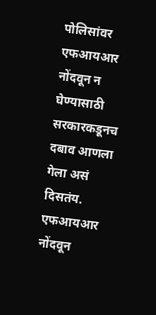पोलिसांवर एफआयआर नोंदवून न घेण्यासाठी सरकारकडूनच दबाव आणला गेला असं दिसतंय. एफआयआर नोंदवून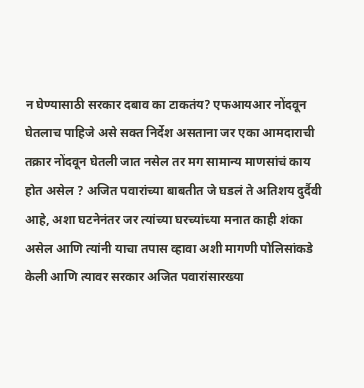न घेण्यासाठी सरकार दबाव का टाकतंय? एफआयआर नोंदवून घेतलाच पाहिजे असे सक्त निर्देश असताना जर एका आमदाराची तक्रार नोंदवून घेतली जात नसेल तर मग सामान्य माणसांचं काय होत असेल ? अजित पवारांच्या बाबतीत जे घडलं ते अतिशय दुर्दैवी आहे, अशा घटनेनंतर जर त्यांच्या घरच्यांच्या मनात काही शंका असेल आणि त्यांनी याचा तपास व्हावा अशी मागणी पोलिसांकडे केली आणि त्यावर सरकार अजित पवारांसारख्या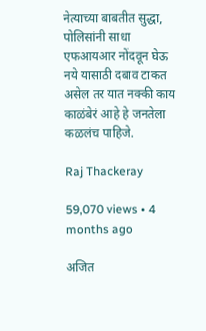नेत्याच्या बाबतीत सुद्धा, पोलिसांनी साधा एफआयआर नोंदवून घेऊ नये यासाठी दबाव टाकत असेल तर यात नक्की काय काळंबेरं आहे हे जनतेला कळलंच पाहिजे.

Raj Thackeray

59,070 views • 4 months ago

अजित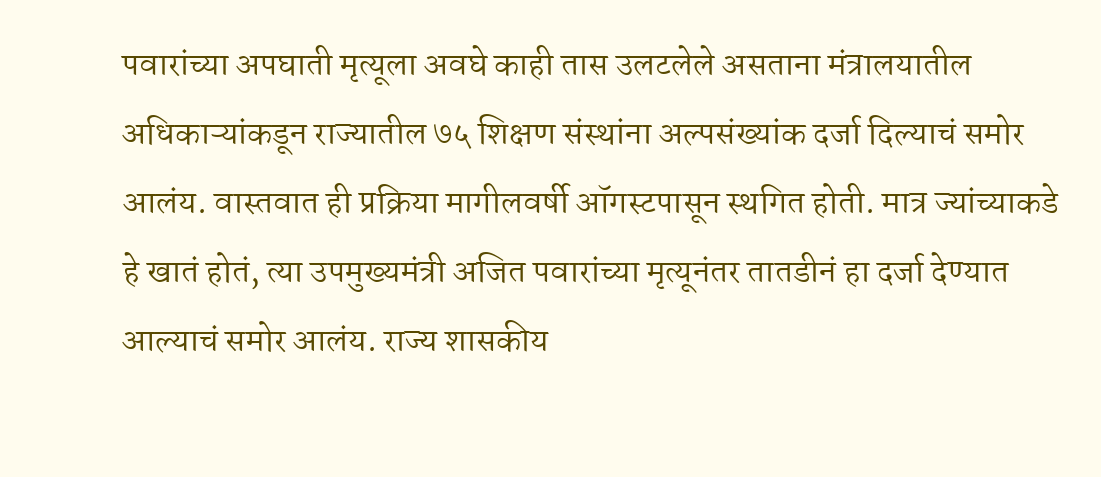पवारांच्या अपघाती मृत्यूला अवघे काही तास उलटलेले असताना मंत्रालयातील अधिकाऱ्यांकडून राज्यातील ७५ शिक्षण संस्थांना अल्पसंख्यांक दर्जा दिल्याचं समोर आलंय. वास्तवात ही प्रक्रिया मागीलवर्षी ऑगस्टपासून स्थगित होती. मात्र ज्यांच्याकडे हे खातं होतं, त्या उपमुख्यमंत्री अजित पवारांच्या मृत्यूनंतर तातडीनं हा दर्जा देण्यात आल्याचं समोर आलंय. राज्य शासकीय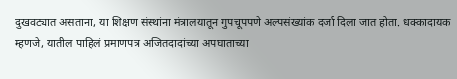दुखवट्यात असताना, या शिक्षण संस्थांना मंत्रालयातून गुपचूपपणे अल्पसंख्यांक दर्जा दिला जात होता. धक्कादायक म्हणजे, यातील पाहिलं प्रमाणपत्र अजितदादांच्या अपघाताच्या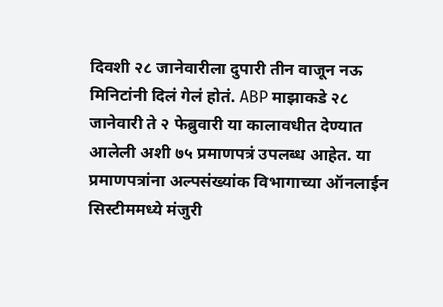दिवशी २८ जानेवारीला दुपारी तीन वाजून नऊ मिनिटांनी दिलं गेलं होतं. ABP माझाकडे २८ जानेवारी ते २ फेब्रुवारी या कालावधीत देण्यात आलेली अशी ७५ प्रमाणपत्रं उपलब्ध आहेत. या प्रमाणपत्रांना अल्पसंख्यांक विभागाच्या ऑनलाईन सिस्टीममध्ये मंजुरी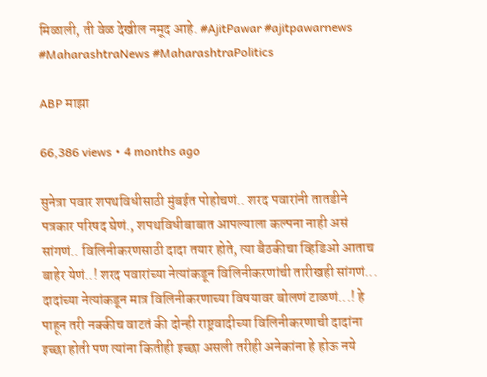मिळाली, ती वेळ देखील नमूद आहे. #AjitPawar #ajitpawarnews #MaharashtraNews #MaharashtraPolitics

ABP माझा

66,386 views • 4 months ago

सुनेत्रा पवार शपथविधीसाठी मुंबईत पोहोचणं.. शरद पवारांनी तातडीने पत्रकार परिषद घेणं., शपथविधीबाबात आपल्याला कल्पना नाही असं सांगणं.. विलिनीकरणसाठी दादा तयार होते, त्या बैठकीचा व्हिडिओ आताच बाहेर येणं..! शरद पवारांच्या नेत्यांकडून विलिनीकरणांची तारीखही सांगणं... दादांच्या नेत्यांकडून मात्र विलिनीकरणाच्या विषयावर बोलणं टाळणं...! हे पाहून तरी नक्कीच वाटतं की दोन्ही राष्ट्रवादीच्या विलिनीकरणाची दादांना इच्छा होती पण त्यांना कितीही इच्छा असली तरीही अनेकांना हे होऊ नये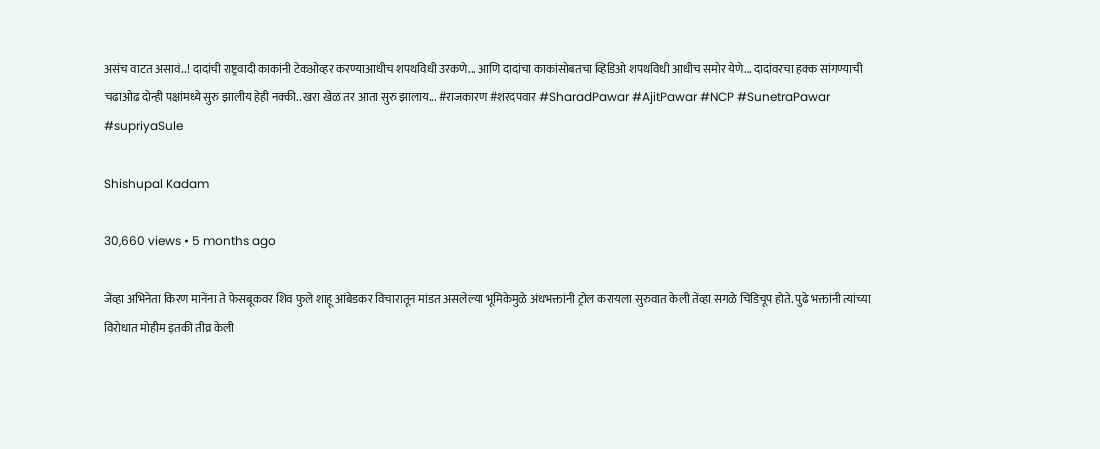असंच वाटत असावं..! दादांची राष्ट्रवादी काकांनी टेकओव्हर करण्याआधीच शपथविधी उरकणे... आणि दादांचा काकांसोबतचा व्हिडिओ शपथविधी आधीच समोर येणे... दादांवरचा हक्क सांगण्याची चढाओढ दोन्ही पक्षांमध्ये सुरु झालीय हेही नक्की.. खरा खेळ तर आता सुरु झालाय... #राजकारण #शरदपवार #SharadPawar #AjitPawar #NCP #SunetraPawar #supriyaSule

Shishupal Kadam

30,660 views • 5 months ago

जेंव्हा अभिनेता किरण मानेंना ते फेसबूकवर शिव फुले शाहू आंबेडकर विचारातून मांडत असलेल्या भूमिकेमुळे अंधभक्तांनी ट्रोल करायला सुरुवात केली तेंव्हा सगळे चिडिचूप होते. पुढे भक्तांनी त्यांच्या विरोधात मोहीम इतकी तीव्र केली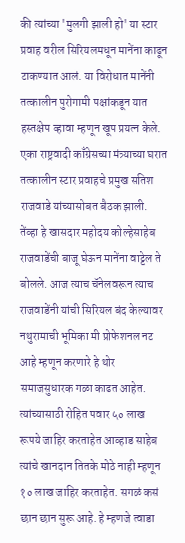की त्यांच्या 'मुलगी झाली हो' या स्टार प्रवाह वरील सिरियलमधून मानेंना काढून टाकण्यात आलं. या विरोधात मानेंनी तत्कालीन पुरोगामी पक्षांकडून यात हस्तक्षेप व्हावा म्हणून खूप प्रयत्न केले. एका राष्ट्रवादी काँग्रेसच्या मंत्र्याच्या घरात तत्कालीन स्टार प्रवाहचे प्रमुख सतिश राजवाडे यांच्यासोबत बैठक झाली. तेंव्हा हे खासदार महोदय कोल्हेसाहेब राजवाडेंची बाजू घेऊन मानेंना वाट्टेल ते बोलले. आज त्याच चॅनेलवरून त्याच राजवाडेंनी यांची सिरियल बंद केल्यावर नथुरामाची भूमिका मी प्रोफेशनल नट आहे म्हणून करणारे हे थोर समाजसुधारक गळा काढत आहेत. त्यांच्यासाठी रोहित पवार ५० लाख रूपये जाहिर करताहेत आव्हाड साहेब त्यांचे खानदान तितके मोठे नाही म्हणून १० लाख जाहिर करताहेत. सगळं कसं छान छान सुरू आहे. हे म्हणजे त्वाडा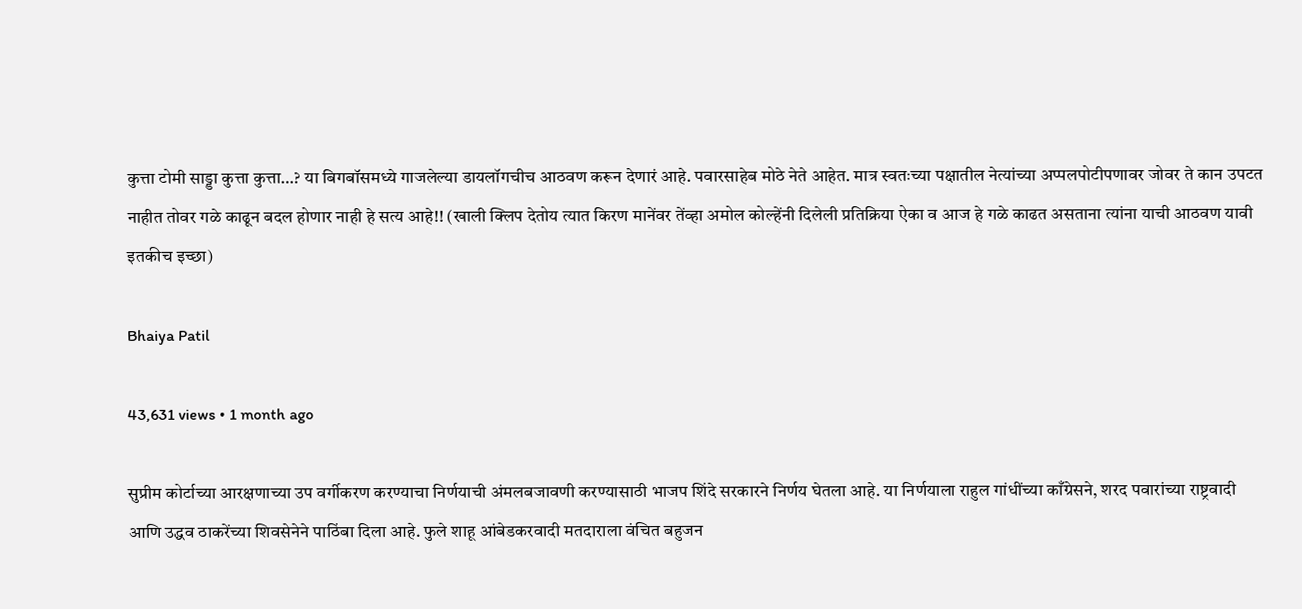कुत्ता टोमी साड्डा कुत्ता कुत्ता…? या बिगबॉसमध्ये गाजलेल्या डायलॉगचीच आठवण करून देणारं आहे. पवारसाहेब मोठे नेते आहेत. मात्र स्वतःच्या पक्षातील नेत्यांच्या अप्पलपोटीपणावर जोवर ते कान उपटत नाहीत तोवर गळे काढून बदल होणार नाही हे सत्य आहे!! (खाली क्लिप देतोय त्यात किरण मानेंवर तेंव्हा अमोल कोल्हेंनी दिलेली प्रतिक्रिया ऐका व आज हे गळे काढत असताना त्यांना याची आठवण यावी इतकीच इच्छा)

Bhaiya Patil

43,631 views • 1 month ago

सुप्रीम कोर्टाच्या आरक्षणाच्या उप वर्गीकरण करण्याचा निर्णयाची अंमलबजावणी करण्यासाठी भाजप शिंदे सरकारने निर्णय घेतला आहे. या निर्णयाला राहुल गांधींच्या काँग्रेसने, शरद पवारांच्या राष्ट्रवादी आणि उद्धव ठाकरेंच्या शिवसेनेने पाठिंबा दिला आहे. फुले शाहू आंबेडकरवादी मतदाराला वंचित बहुजन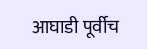आघाडी पूर्वीच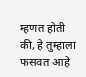म्हणत होती की, हे तुम्हाला फसवत आहे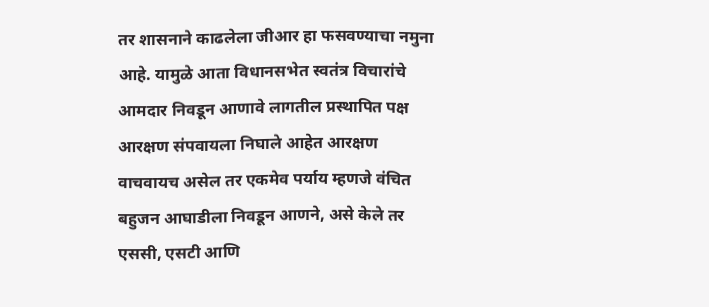तर शासनाने काढलेला जीआर हा फसवण्याचा नमुना आहे. यामुळे आता विधानसभेत स्वतंत्र विचारांचे आमदार निवडून आणावे लागतील प्रस्थापित पक्ष आरक्षण संपवायला निघाले आहेत आरक्षण वाचवायच असेल तर एकमेव पर्याय म्हणजे वंचित बहुजन आघाडीला निवडून आणने, असे केले तर एससी, एसटी आणि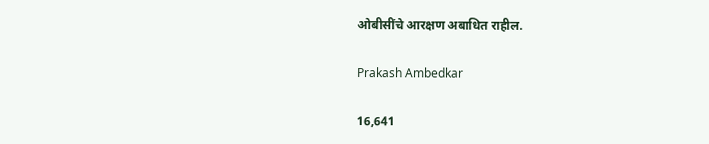ओबीसींचे आरक्षण अबाधित राहील.

Prakash Ambedkar

16,641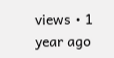views • 1 year ago